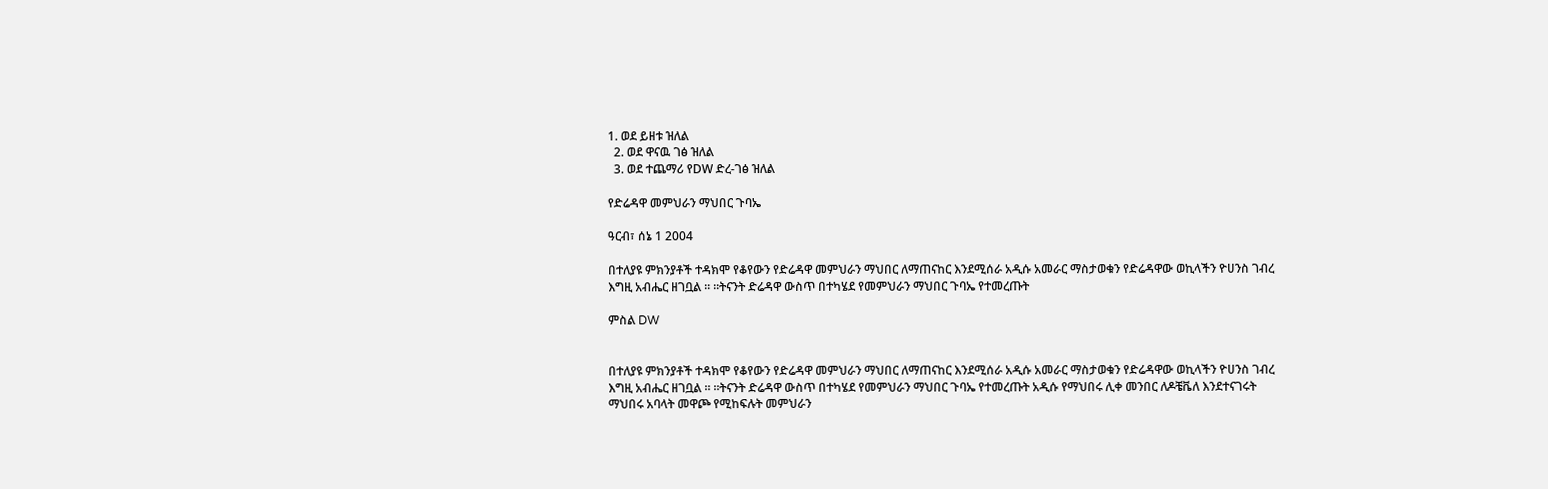1. ወደ ይዘቱ ዝለል
  2. ወደ ዋናዉ ገፅ ዝለል
  3. ወደ ተጨማሪ የDW ድረ-ገፅ ዝለል

የድሬዳዋ መምህራን ማህበር ጉባኤ

ዓርብ፣ ሰኔ 1 2004

በተለያዩ ምክንያቶች ተዳክሞ የቆየውን የድሬዳዋ መምህራን ማህበር ለማጠናከር እንደሚሰራ አዲሱ አመራር ማስታወቁን የድሬዳዋው ወኪላችን ዮሀንስ ገብረ እግዚ አብሔር ዘገቧል ። ።ትናንት ድሬዳዋ ውስጥ በተካሄደ የመምህራን ማህበር ጉባኤ የተመረጡት

ምስል DW


በተለያዩ ምክንያቶች ተዳክሞ የቆየውን የድሬዳዋ መምህራን ማህበር ለማጠናከር እንደሚሰራ አዲሱ አመራር ማስታወቁን የድሬዳዋው ወኪላችን ዮሀንስ ገብረ እግዚ አብሔር ዘገቧል ። ።ትናንት ድሬዳዋ ውስጥ በተካሄደ የመምህራን ማህበር ጉባኤ የተመረጡት አዲሱ የማህበሩ ሊቀ መንበር ለዶቼቬለ እንደተናገሩት ማህበሩ አባላት መዋጮ የሚከፍሉት መምህራን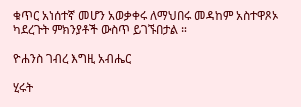ቁጥር አነሰተኛ መሆን አወቃቀሩ ለማህበሩ መዳከም አስተዋጾኦ ካደረጉት ምክንያቶች ውስጥ ይገኙበታል ።

ዮሐንስ ገብረ እግዚ አብሔር

ሂሩት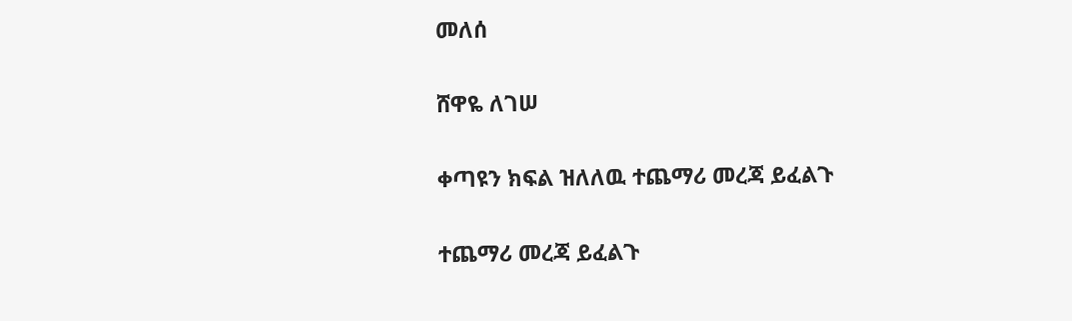መለሰ

ሸዋዬ ለገሠ

ቀጣዩን ክፍል ዝለለዉ ተጨማሪ መረጃ ይፈልጉ

ተጨማሪ መረጃ ይፈልጉ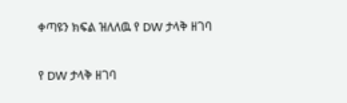ቀጣዩን ክፍል ዝለለዉ የ DW ታላቅ ዘገባ

የ DW ታላቅ ዘገባ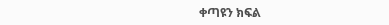ቀጣዩን ክፍል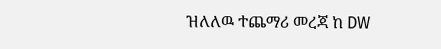ዝለለዉ ተጨማሪ መረጃ ከ DW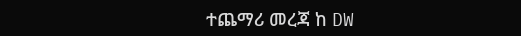ተጨማሪ መረጃ ከ DW